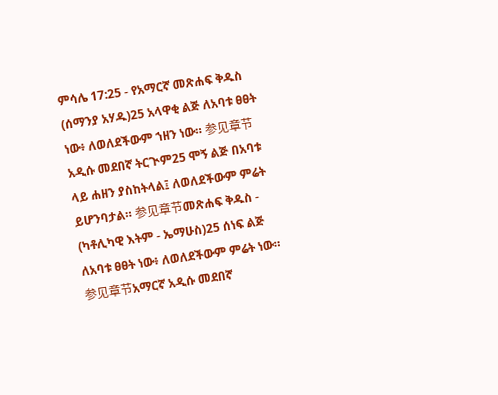ምሳሌ 17:25 - የአማርኛ መጽሐፍ ቅዱስ (ሰማንያ አሃዱ)25 አላዋቂ ልጅ ለአባቱ ፀፀት ነው፥ ለወለደችውም ኀዘን ነው። 参见章节አዲሱ መደበኛ ትርጒም25 ሞኝ ልጅ በአባቱ ላይ ሐዘን ያስከትላል፤ ለወለደችውም ምሬት ይሆንባታል። 参见章节መጽሐፍ ቅዱስ - (ካቶሊካዊ እትም - ኤማሁስ)25 ሰነፍ ልጅ ለአባቱ ፀፀት ነው፥ ለወለደችውም ምሬት ነው። 参见章节አማርኛ አዲሱ መደበኛ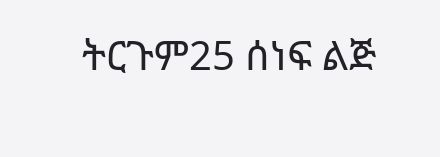ትርጉም25 ሰነፍ ልጅ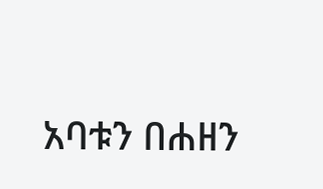አባቱን በሐዘን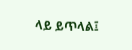ላይ ይጥላል፤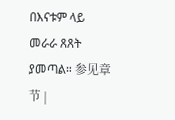በእናቱም ላይ መራራ ጸጸት ያመጣል። 参见章节 |